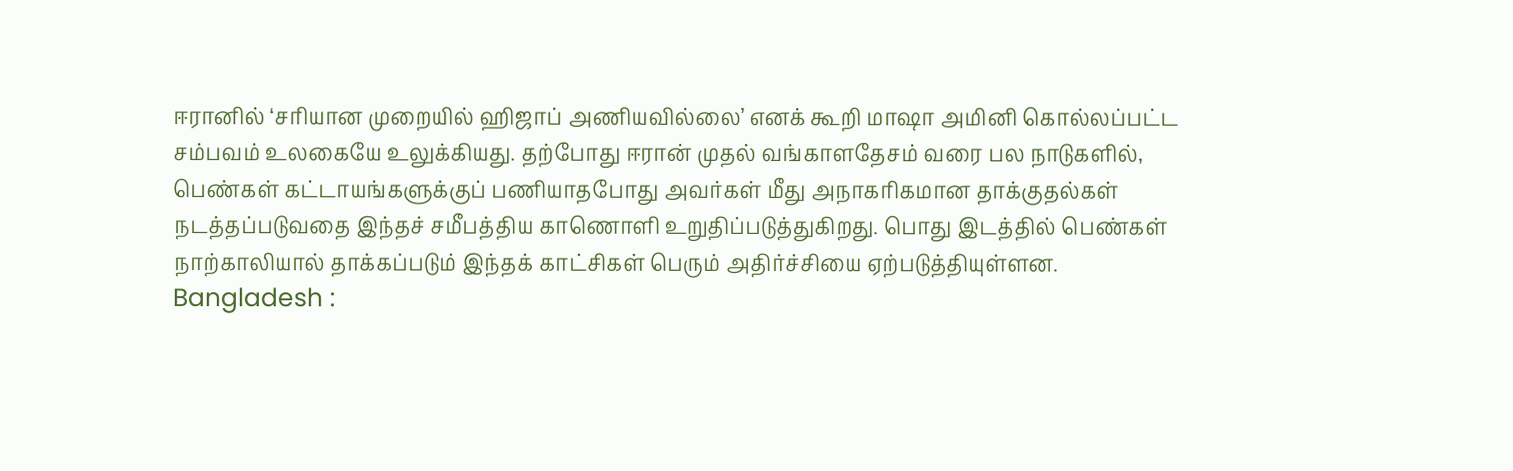ஈரானில் ‘சரியான முறையில் ஹிஜாப் அணியவில்லை’ எனக் கூறி மாஷா அமினி கொல்லப்பட்ட சம்பவம் உலகையே உலுக்கியது. தற்போது ஈரான் முதல் வங்காளதேசம் வரை பல நாடுகளில், பெண்கள் கட்டாயங்களுக்குப் பணியாதபோது அவர்கள் மீது அநாகரிகமான தாக்குதல்கள் நடத்தப்படுவதை இந்தச் சமீபத்திய காணொளி உறுதிப்படுத்துகிறது. பொது இடத்தில் பெண்கள் நாற்காலியால் தாக்கப்படும் இந்தக் காட்சிகள் பெரும் அதிர்ச்சியை ஏற்படுத்தியுள்ளன.
Bangladesh :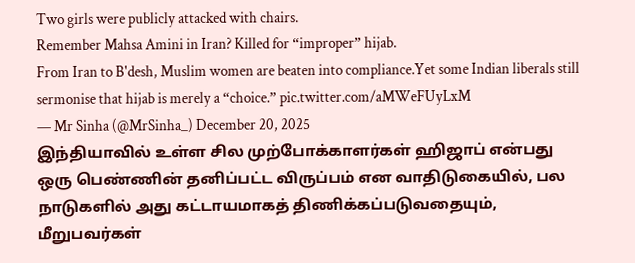Two girls were publicly attacked with chairs.
Remember Mahsa Amini in Iran? Killed for “improper” hijab.
From Iran to B'desh, Muslim women are beaten into compliance.Yet some Indian liberals still sermonise that hijab is merely a “choice.” pic.twitter.com/aMWeFUyLxM
— Mr Sinha (@MrSinha_) December 20, 2025
இந்தியாவில் உள்ள சில முற்போக்காளர்கள் ஹிஜாப் என்பது ஒரு பெண்ணின் தனிப்பட்ட விருப்பம் என வாதிடுகையில், பல நாடுகளில் அது கட்டாயமாகத் திணிக்கப்படுவதையும், மீறுபவர்கள்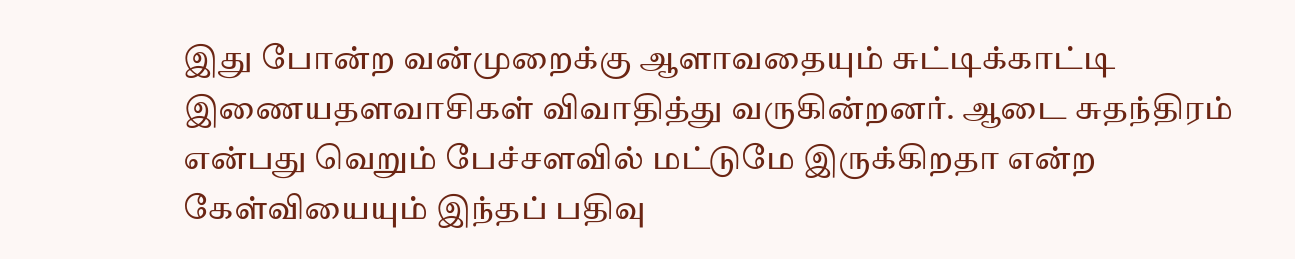இது போன்ற வன்முறைக்கு ஆளாவதையும் சுட்டிக்காட்டி இணையதளவாசிகள் விவாதித்து வருகின்றனர். ஆடை சுதந்திரம் என்பது வெறும் பேச்சளவில் மட்டுமே இருக்கிறதா என்ற கேள்வியையும் இந்தப் பதிவு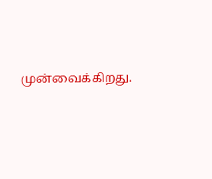முன்வைக்கிறது.